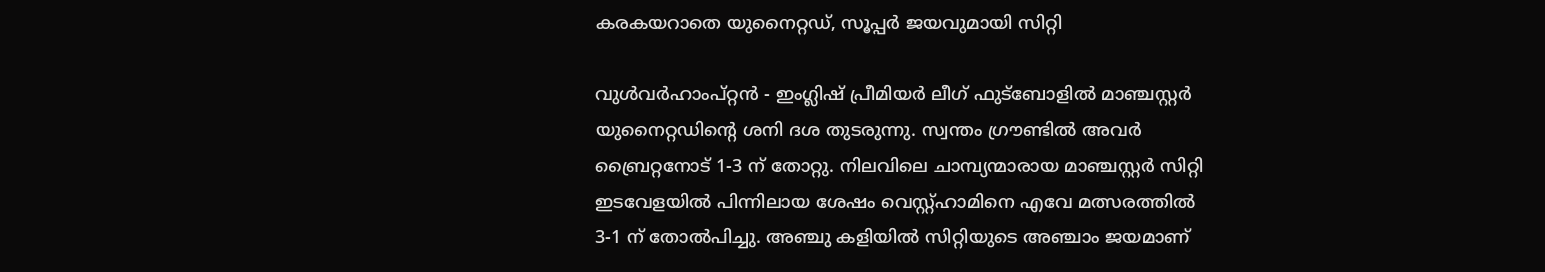കരകയറാതെ യുനൈറ്റഡ്, സൂപ്പര്‍ ജയവുമായി സിറ്റി

വുള്‍വര്‍ഹാംപ്റ്റന്‍ - ഇംഗ്ലിഷ് പ്രീമിയര്‍ ലീഗ് ഫുട്‌ബോളില്‍ മാഞ്ചസ്റ്റര്‍ യുനൈറ്റഡിന്റെ ശനി ദശ തുടരുന്നു. സ്വന്തം ഗ്രൗണ്ടില്‍ അവര്‍ ബ്രൈറ്റനോട് 1-3 ന് തോറ്റു. നിലവിലെ ചാമ്പ്യന്മാരായ മാഞ്ചസ്റ്റര്‍ സിറ്റി ഇടവേളയില്‍ പിന്നിലായ ശേഷം വെസ്റ്റ്ഹാമിനെ എവേ മത്സരത്തില്‍ 3-1 ന് തോല്‍പിച്ചു. അഞ്ചു കളിയില്‍ സിറ്റിയുടെ അഞ്ചാം ജയമാണ്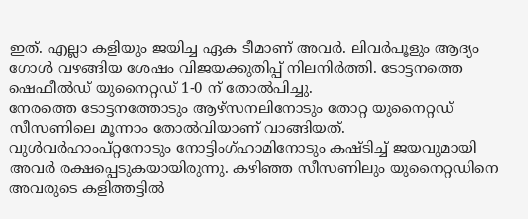ഇത്. എല്ലാ കളിയും ജയിച്ച ഏക ടീമാണ് അവര്‍. ലിവര്‍പൂളും ആദ്യം ഗോള്‍ വഴങ്ങിയ ശേഷം വിജയക്കുതിപ്പ് നിലനിര്‍ത്തി. ടോട്ടനത്തെ ഷെഫീല്‍ഡ് യുനൈറ്റഡ് 1-0 ന് തോല്‍പിച്ചു.
നേരത്തെ ടോട്ടനത്തോടും ആഴ്‌സനലിനോടും തോറ്റ യുനൈറ്റഡ് സീസണിലെ മൂന്നാം തോല്‍വിയാണ് വാങ്ങിയത്. വുള്‍വര്‍ഹാംപ്റ്റനോടും നോട്ടിംഗ്ഹാമിനോടും കഷ്ടിച്ച് ജയവുമായി അവര്‍ രക്ഷപ്പെടുകയായിരുന്നു. കഴിഞ്ഞ സീസണിലും യുനൈറ്റഡിനെ അവരുടെ കളിത്തട്ടില്‍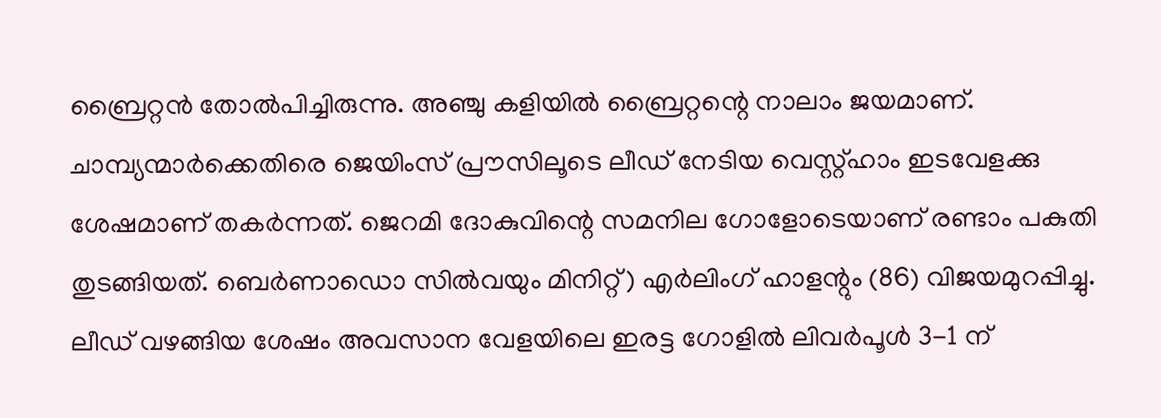ബ്രൈറ്റന്‍ തോല്‍പിച്ചിരുന്നു. അഞ്ചു കളിയില്‍ ബ്രൈറ്റന്റെ നാലാം ജയമാണ്.
ചാമ്പ്യന്മാര്‍ക്കെതിരെ ജെയിംസ് പ്രൗസിലൂടെ ലീഡ് നേടിയ വെസ്റ്റ്ഹാം ഇടവേളക്കു ശേഷമാണ് തകര്‍ന്നത്. ജെറമി ദോകുവിന്റെ സമനില ഗോളോടെയാണ് രണ്ടാം പകുതി തുടങ്ങിയത്. ബെര്‍ണാഡൊ സില്‍വയും മിനിറ്റ്) എര്‍ലിംഗ് ഹാളന്റും (86) വിജയമുറപ്പിച്ചു.
ലീഡ് വഴങ്ങിയ ശേഷം അവസാന വേളയിലെ ഇരട്ട ഗോളില്‍ ലിവര്‍പൂള്‍ 3-1 ന്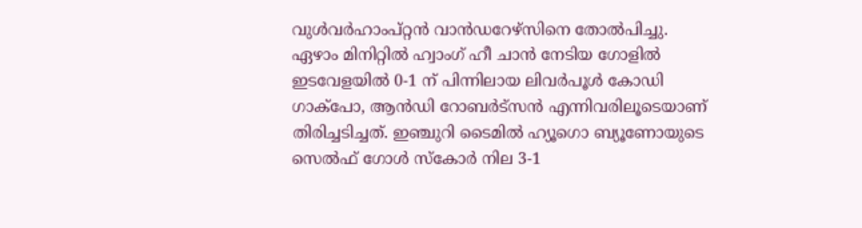വുള്‍വര്‍ഹാംപ്റ്റന്‍ വാന്‍ഡറേഴ്‌സിനെ തോല്‍പിച്ചു. ഏഴാം മിനിറ്റില്‍ ഹ്വാംഗ് ഹീ ചാന്‍ നേടിയ ഗോളില്‍ ഇടവേളയില്‍ 0-1 ന് പിന്നിലായ ലിവര്‍പൂള്‍ കോഡി ഗാക്‌പോ, ആന്‍ഡി റോബര്‍ട്‌സന്‍ എന്നിവരിലൂടെയാണ് തിരിച്ചടിച്ചത്. ഇഞ്ചുറി ടൈമില്‍ ഹ്യൂഗൊ ബ്യൂണോയുടെ സെല്‍ഫ് ഗോള്‍ സ്‌കോര്‍ നില 3-1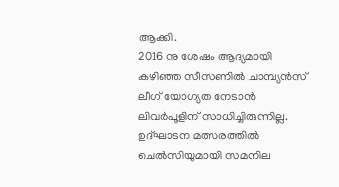ആക്കി.
2016 നു ശേഷം ആദ്യമായി കഴിഞ്ഞ സീസണില്‍ ചാമ്പ്യന്‍സ് ലീഗ് യോഗ്യത നേടാന്‍ ലിവര്‍പൂളിന് സാധിച്ചിരുന്നില്ല. ഉദ്ഘാടന മത്സരത്തില്‍ ചെല്‍സിയുമായി സമനില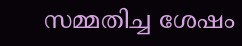സമ്മതിച്ച ശേഷം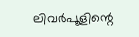ലിവര്‍പൂളിന്റെ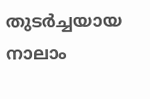തുടര്‍ച്ചയായ നാലാം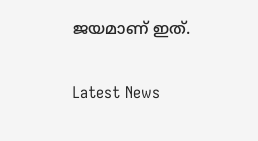ജയമാണ് ഇത്.


Latest News